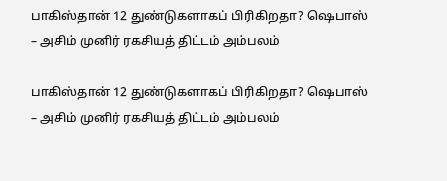பாகிஸ்தான் 12 துண்டுகளாகப் பிரிகிறதா? ஷெபாஸ் – அசிம் முனிர் ரகசியத் திட்டம் அம்பலம்

பாகிஸ்தான் 12 துண்டுகளாகப் பிரிகிறதா? ஷெபாஸ் – அசிம் முனிர் ரகசியத் திட்டம் அம்பலம்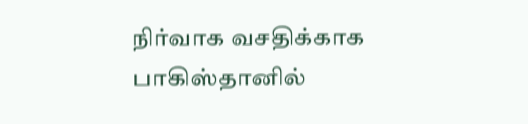நிர்வாக வசதிக்காக பாகிஸ்தானில்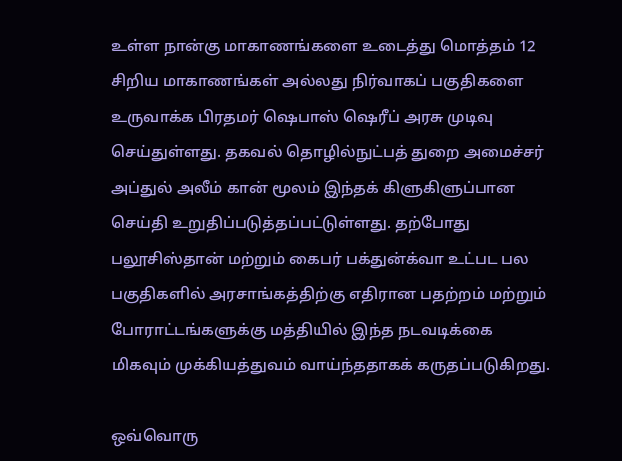உள்ள நான்கு மாகாணங்களை உடைத்து மொத்தம் 12 சிறிய மாகாணங்கள் அல்லது நிர்வாகப் பகுதிகளை உருவாக்க பிரதமர் ஷெபாஸ் ஷெரீப் அரசு முடிவு செய்துள்ளது. தகவல் தொழில்நுட்பத் துறை அமைச்சர் அப்துல் அலீம் கான் மூலம் இந்தக் கிளுகிளுப்பான செய்தி உறுதிப்படுத்தப்பட்டுள்ளது. தற்போது பலூசிஸ்தான் மற்றும் கைபர் பக்துன்க்வா உட்பட பல பகுதிகளில் அரசாங்கத்திற்கு எதிரான பதற்றம் மற்றும் போராட்டங்களுக்கு மத்தியில் இந்த நடவடிக்கை மிகவும் முக்கியத்துவம் வாய்ந்ததாகக் கருதப்படுகிறது.

ஒவ்வொரு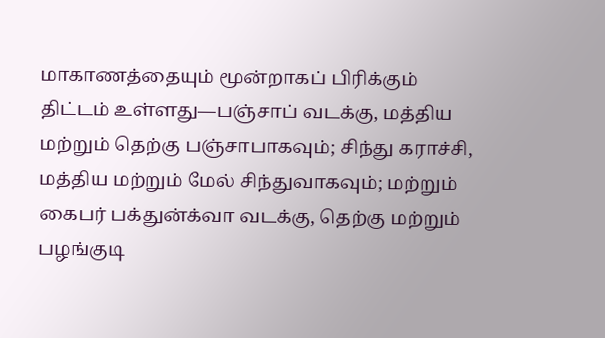மாகாணத்தையும் மூன்றாகப் பிரிக்கும் திட்டம் உள்ளது—பஞ்சாப் வடக்கு, மத்திய மற்றும் தெற்கு பஞ்சாபாகவும்; சிந்து கராச்சி, மத்திய மற்றும் மேல் சிந்துவாகவும்; மற்றும் கைபர் பக்துன்க்வா வடக்கு, தெற்கு மற்றும் பழங்குடி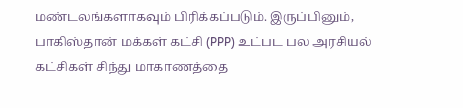மண்டலங்களாகவும் பிரிக்கப்படும். இருப்பினும், பாகிஸ்தான் மக்கள் கட்சி (PPP) உட்பட பல அரசியல் கட்சிகள் சிந்து மாகாணத்தை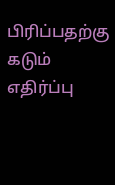பிரிப்பதற்கு கடும் எதிர்ப்பு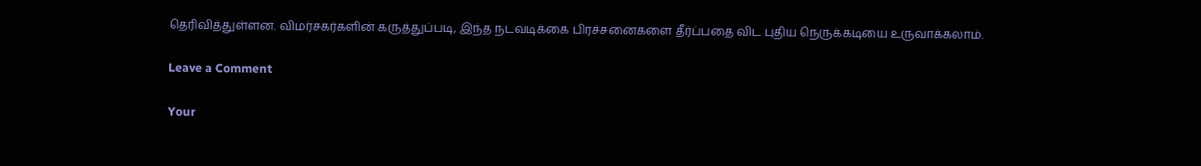தெரிவித்துள்ளன. விமர்சகர்களின் கருத்துப்படி, இந்த நடவடிக்கை பிரச்சனைகளை தீர்ப்பதை விட புதிய நெருக்கடியை உருவாக்கலாம்.

Leave a Comment

Your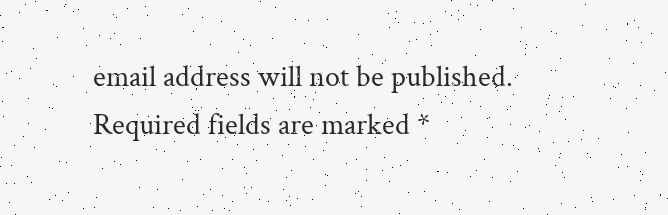email address will not be published. Required fields are marked *